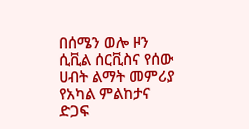በሰሜን ወሎ ዞን ሲቪል ሰርቪስና የሰው ሀብት ልማት መምሪያ የአካል ምልከታና ድጋፍ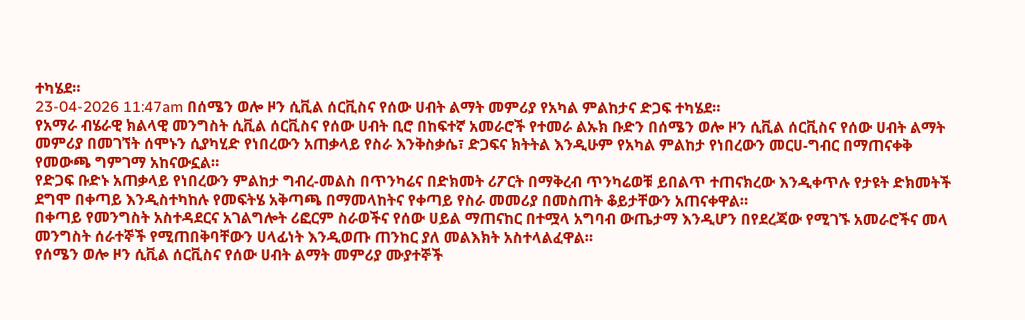ተካሄደ።
23-04-2026 11:47am በሰሜን ወሎ ዞን ሲቪል ሰርቪስና የሰው ሀብት ልማት መምሪያ የአካል ምልከታና ድጋፍ ተካሄደ።
የአማራ ብሄራዊ ክልላዊ መንግስት ሲቪል ሰርቪስና የሰው ሀብት ቢሮ በከፍተኛ አመራሮች የተመራ ልኡክ ቡድን በሰሜን ወሎ ዞን ሲቪል ሰርቪስና የሰው ሀብት ልማት መምሪያ በመገኘት ሰሞኑን ሲያካሂድ የነበረውን አጠቃላይ የስራ እንቅስቃሴ፣ ድጋፍና ክትትል እንዲሁም የአካል ምልከታ የነበረውን መርሀ-ግብር በማጠናቀቅ የመውጫ ግምገማ አከናውኗል።
የድጋፍ ቡድኑ አጠቃላይ የነበረውን ምልከታ ግብረ-መልስ በጥንካሬና በድክመት ሪፖርት በማቅረብ ጥንካሬወቹ ይበልጥ ተጠናክረው እንዲቀጥሉ የታዩት ድክመትች ደግሞ በቀጣይ እንዲስተካከሉ የመፍትሄ አቅጣጫ በማመላከትና የቀጣይ የስራ መመሪያ በመስጠት ቆይታቸውን አጠናቀዋል።
በቀጣይ የመንግስት አስተዳደርና አገልግሎት ሪፎርም ስራወችና የሰው ሀይል ማጠናከር በተሟላ አግባብ ውጤታማ እንዲሆን በየደረጃው የሚገኙ አመራሮችና መላ መንግስት ሰራተኞች የሚጠበቅባቸውን ሀላፊነት እንዲወጡ ጠንከር ያለ መልእክት አስተላልፈዋል።
የሰሜን ወሎ ዞን ሲቪል ሰርቪስና የሰው ሀብት ልማት መምሪያ ሙያተኞች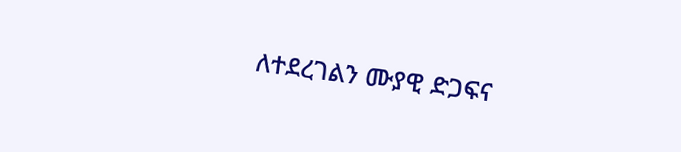ለተደረገልን ሙያዊ ድጋፍና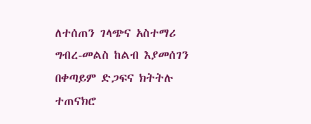ለተሰጠን ገላጭና አስተማሪ ግብረ-መልስ ከልብ እያመሰገን በቀጣይም ድጋፍና ክትትሉ ተጠናክሮ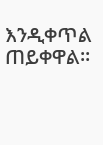እንዲቀጥል ጠይቀዋል።